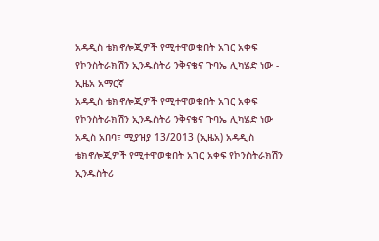አዳዲስ ቴክኖሎጂዎች የሚተዋወቁበት አገር አቀፍ የኮንስትራክሽን ኢንዱስትሪ ንቅናቄና ጉባኤ ሊካሄድ ነው - ኢዜአ አማርኛ
አዳዲስ ቴክኖሎጂዎች የሚተዋወቁበት አገር አቀፍ የኮንስትራክሽን ኢንዱስትሪ ንቅናቄና ጉባኤ ሊካሄድ ነው
አዲስ አበባ፣ ሚያዝያ 13/2013 (ኢዜአ) አዳዲስ ቴክኖሎጂዎች የሚተዋወቁበት አገር አቀፍ የኮንስትራክሽን ኢንዱስትሪ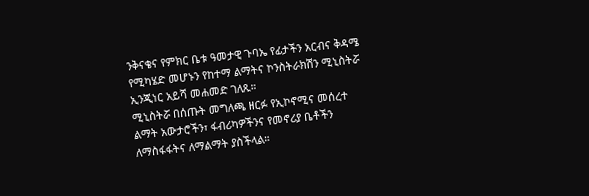ንቅናቄና የምክር ቤቱ ዓመታዊ ጉባኤ የፊታችን አርብና ቅዳሜ የሚካሄድ መሆኑን የከተማ ልማትና ኮንስትራክሽን ሚኒስትሯ ኢንጂነር አይሻ መሐመድ ገለጹ።
ሚኒስትሯ በሰጡት መግለጫ ዘርፉ የኢኮኖሚና መሰረተ ልማት አውታሮችን፣ ፋብሪካዎችንና የመኖሪያ ቤቶችን ለማስፋፋትና ለማልማት ያስችላል።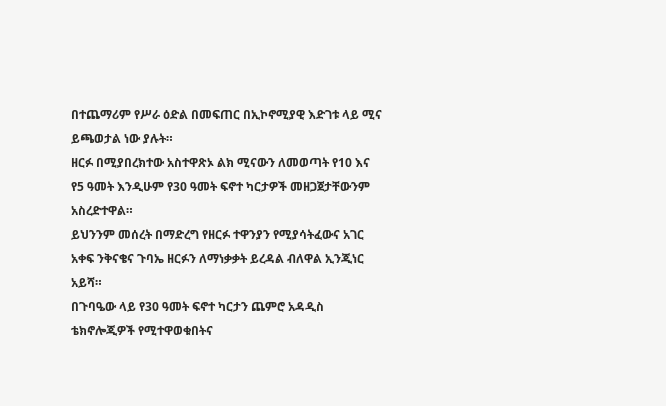በተጨማሪም የሥራ ዕድል በመፍጠር በኢኮኖሚያዊ እድገቱ ላይ ሚና ይጫወታል ነው ያሉት።
ዘርፉ በሚያበረክተው አስተዋጽኦ ልክ ሚናውን ለመወጣት የ10 እና የ5 ዓመት እንዲሁም የ30 ዓመት ፍኖተ ካርታዎች መዘጋጀታቸውንም አስረድተዋል።
ይህንንም መሰረት በማድረግ የዘርፉ ተዋንያን የሚያሳትፈውና አገር አቀፍ ንቅናቄና ጉባኤ ዘርፉን ለማነቃቃት ይረዳል ብለዋል ኢንጂነር አይሻ።
በጉባዔው ላይ የ30 ዓመት ፍኖተ ካርታን ጨምሮ አዳዲስ ቴክኖሎጂዎች የሚተዋወቁበትና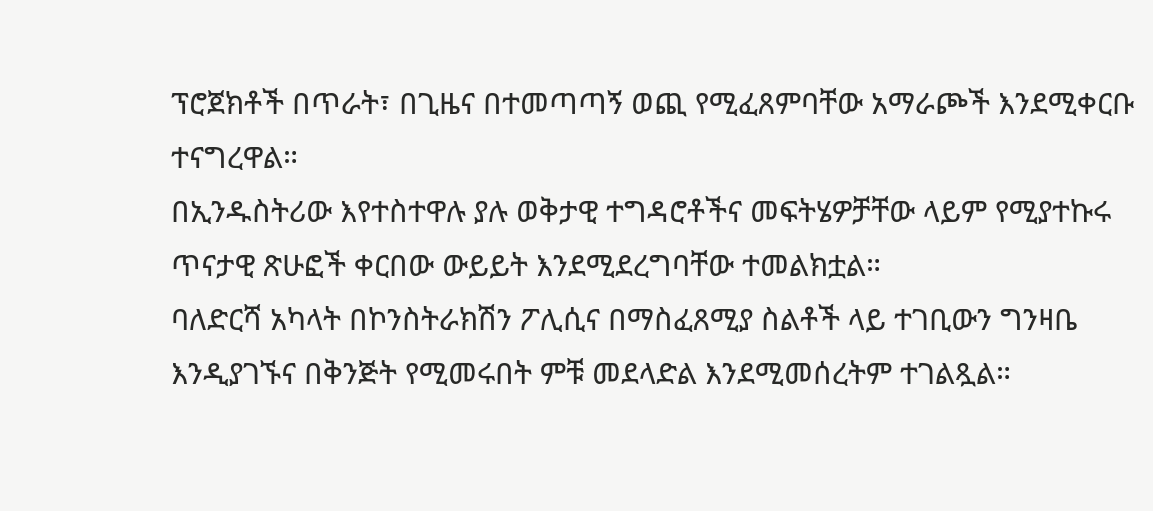ፕሮጀክቶች በጥራት፣ በጊዜና በተመጣጣኝ ወጪ የሚፈጸምባቸው አማራጮች እንደሚቀርቡ ተናግረዋል።
በኢንዱስትሪው እየተስተዋሉ ያሉ ወቅታዊ ተግዳሮቶችና መፍትሄዎቻቸው ላይም የሚያተኩሩ ጥናታዊ ጽሁፎች ቀርበው ውይይት እንደሚደረግባቸው ተመልክቷል።
ባለድርሻ አካላት በኮንስትራክሽን ፖሊሲና በማስፈጸሚያ ስልቶች ላይ ተገቢውን ግንዛቤ እንዲያገኙና በቅንጅት የሚመሩበት ምቹ መደላድል እንደሚመሰረትም ተገልጿል።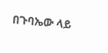በጉባኤው ላይ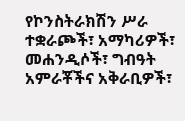የኮንስትራክሽን ሥራ ተቋራጮች፣ አማካሪዎች፣ መሐንዲሶች፣ ግብዓት አምራቾችና አቅራቢዎች፣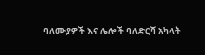ባለሙያዎች እና ሌሎች ባለድርሻ አካላት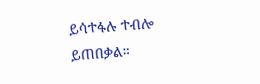ይሳተፋሉ ተብሎ ይጠበቃል።